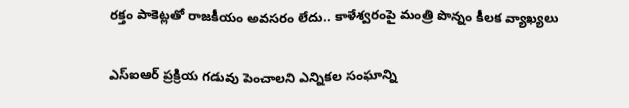రక్తం పాకెట్లతో రాజకీయం అవసరం లేదు.. కాళేశ్వరంపై మంత్రి పొన్నం కీలక వ్యాఖ్యలు

ఎస్ఐఆర్ ప్రక్రియ గడువు పెంచాలని ఎన్నికల సంఘాన్ని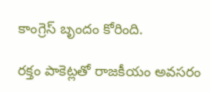కాంగ్రెస్ బృందం కోరింది.

రక్తం పాకెట్లతో రాజకీయం అవసరం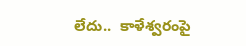లేదు..  కాళేశ్వరంపై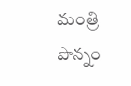మంత్రి పొన్నం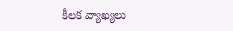కీలక వ్యాఖ్యలు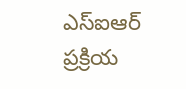ఎస్ఐఆర్ ప్రక్రియ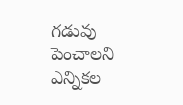గడువు పెంచాలని ఎన్నికల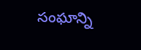సంఘాన్ని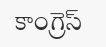కాంగ్రెస్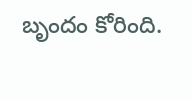బృందం కోరింది.